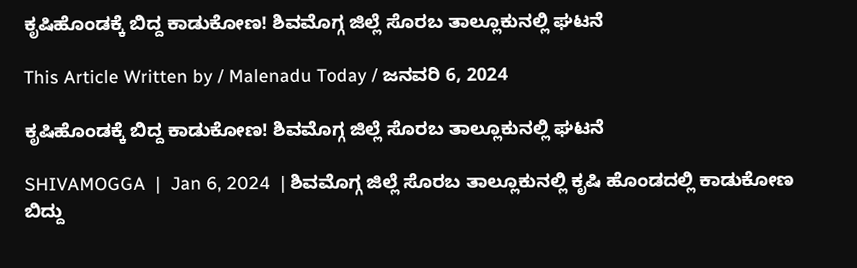ಕೃಷಿಹೊಂಡಕ್ಕೆ ಬಿದ್ದ ಕಾಡುಕೋಣ! ಶಿವಮೊಗ್ಗ ಜಿಲ್ಲೆ ಸೊರಬ ತಾಲ್ಲೂಕುನಲ್ಲಿ ಘಟನೆ

This Article Written by / Malenadu Today / ಜನವರಿ 6, 2024

ಕೃಷಿಹೊಂಡಕ್ಕೆ ಬಿದ್ದ ಕಾಡುಕೋಣ! ಶಿವಮೊಗ್ಗ ಜಿಲ್ಲೆ ಸೊರಬ ತಾಲ್ಲೂಕುನಲ್ಲಿ ಘಟನೆ

SHIVAMOGGA  |  Jan 6, 2024  | ಶಿವಮೊಗ್ಗ ಜಿಲ್ಲೆ ಸೊರಬ ತಾಲ್ಲೂಕುನಲ್ಲಿ ಕೃಷಿ ಹೊಂಡದಲ್ಲಿ ಕಾಡುಕೋಣ ಬಿದ್ದು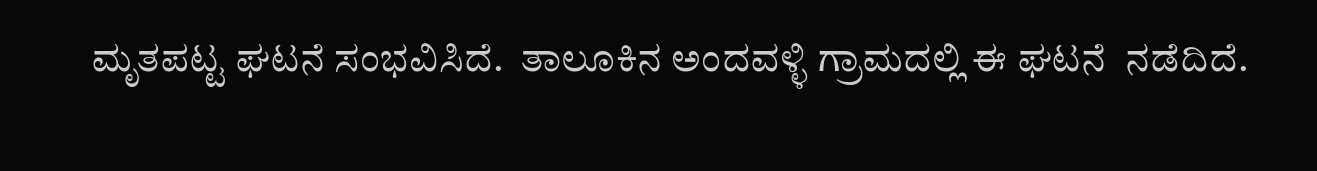ಮೃತಪಟ್ಟ ಘಟನೆ ಸಂಭವಿಸಿದೆ.  ತಾಲೂಕಿನ ಅಂದವಳ್ಳಿ ಗ್ರಾಮದಲ್ಲಿ ಈ ಘಟನೆ  ನಡೆದಿದೆ.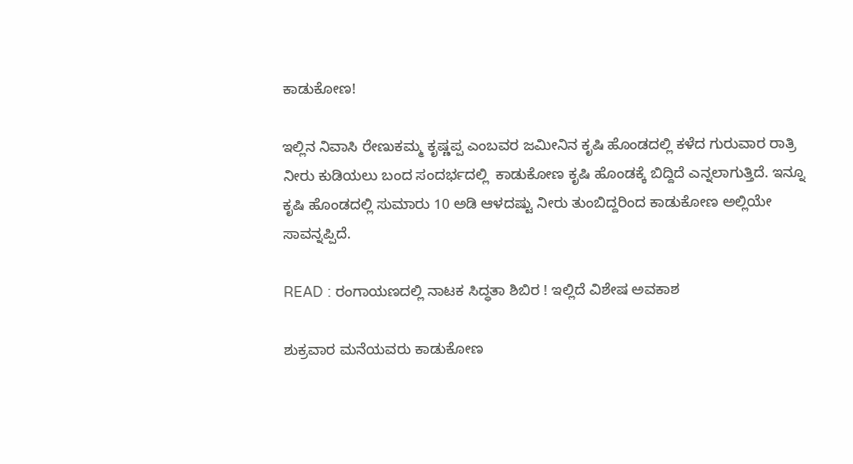ಕಾಡುಕೋಣ!

ಇಲ್ಲಿನ ನಿವಾಸಿ ರೇಣುಕಮ್ಮ ಕೃಷ್ಣಪ್ಪ ಎಂಬವರ ಜಮೀನಿನ ಕೃಷಿ ಹೊಂಡದಲ್ಲಿ ಕಳೆದ ಗುರುವಾರ ರಾತ್ರಿ ನೀರು ಕುಡಿಯಲು ಬಂದ ಸಂದರ್ಭದಲ್ಲಿ  ಕಾಡುಕೋಣ ಕೃಷಿ ಹೊಂಡಕ್ಕೆ ಬಿದ್ದಿದೆ ಎನ್ನಲಾಗುತ್ತಿದೆ. ಇನ್ನೂ ಕೃಷಿ ಹೊಂಡದಲ್ಲಿ ಸುಮಾರು 10 ಅಡಿ ಆಳದಷ್ಟು ನೀರು ತುಂಬಿದ್ದರಿಂದ ಕಾಡುಕೋಣ ಅಲ್ಲಿಯೇ ಸಾವನ್ನಪ್ಪಿದೆ.

READ : ರಂಗಾಯಣದಲ್ಲಿ ನಾಟಕ ಸಿದ್ಧತಾ ಶಿಬಿರ ! ಇಲ್ಲಿದೆ ವಿಶೇಷ ಅವಕಾಶ

ಶುಕ್ರವಾರ ಮನೆಯವರು ಕಾಡುಕೋಣ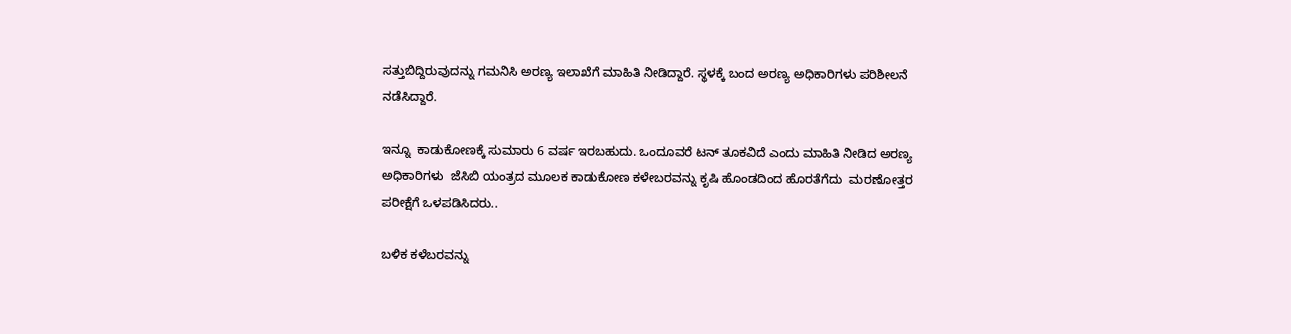ಸತ್ತುಬಿದ್ದಿರುವುದನ್ನು ಗಮನಿಸಿ ಅರಣ್ಯ ಇಲಾಖೆಗೆ ಮಾಹಿತಿ ನೀಡಿದ್ದಾರೆ. ಸ್ಥಳಕ್ಕೆ ಬಂದ ಅರಣ್ಯ ಅಧಿಕಾರಿಗಳು ಪರಿಶೀಲನೆ ನಡೆಸಿದ್ದಾರೆ.

ಇನ್ನೂ  ಕಾಡುಕೋಣಕ್ಕೆ ಸುಮಾರು 6 ವರ್ಷ ಇರಬಹುದು. ಒಂದೂವರೆ ಟನ್ ತೂಕವಿದೆ ಎಂದು ಮಾಹಿತಿ ನೀಡಿದ ಅರಣ್ಯ ಅಧಿಕಾರಿಗಳು  ಜೆಸಿಬಿ ಯಂತ್ರದ ಮೂಲಕ ಕಾಡುಕೋಣ ಕಳೇಬರವನ್ನು ಕೃಷಿ ಹೊಂಡದಿಂದ ಹೊರತೆಗೆದು  ಮರಣೋತ್ತರ ಪರೀಕ್ಷೆಗೆ ಒಳಪಡಿಸಿದರು..

ಬಳಿಕ ಕಳೆಬರವನ್ನು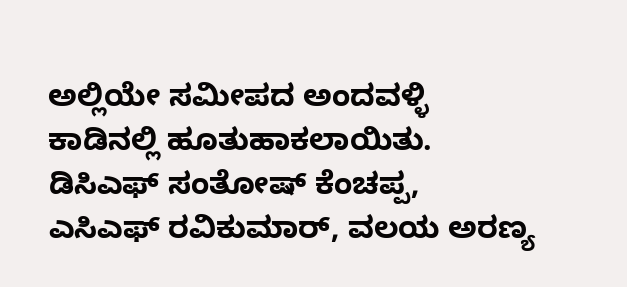ಅಲ್ಲಿಯೇ ಸಮೀಪದ ಅಂದವಳ್ಳಿ ಕಾಡಿನಲ್ಲಿ ಹೂತುಹಾಕಲಾಯಿತು. ಡಿಸಿಎಫ್ ಸಂತೋಷ್ ಕೆಂಚಪ್ಪ, ಎಸಿಎಫ್ ರವಿಕುಮಾ‌ರ್, ವಲಯ ಅರಣ್ಯ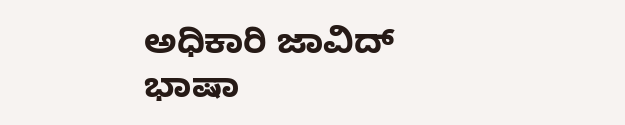ಅಧಿಕಾರಿ ಜಾವಿದ್ ಭಾಷಾ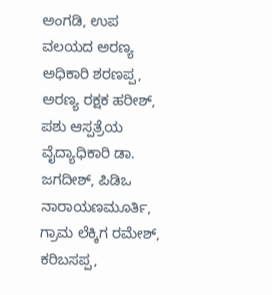ಅಂಗಡಿ, ಉಪ ವಲಯದ ಅರಣ್ಯ ಅಧಿಕಾರಿ ಶರಣಪ್ಪ, ಅರಣ್ಯ ರಕ್ಷಕ ಹರೀಶ್, ಪಶು ಆಸ್ಪತ್ರೆಯ ವೈದ್ಯಾಧಿಕಾರಿ ಡಾ. ಜಗದೀಶ್, ಪಿಡಿಒ ನಾರಾಯಣಮೂರ್ತಿ, ಗ್ರಾಮ ಲೆಕ್ಕಿಗ ರಮೇಶ್, ಕರಿಬಸಪ್ಪ,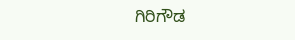ಗಿರಿಗೌಡ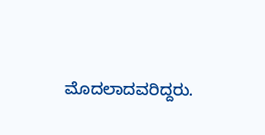ಮೊದಲಾದವರಿದ್ದರು.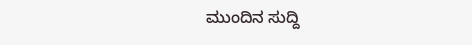ಮುಂದಿನ ಸುದ್ದಿ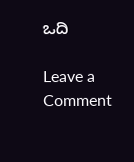ಒದಿ

Leave a Comment